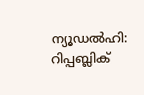ന്യൂഡൽഹി: റിപ്പബ്ലിക്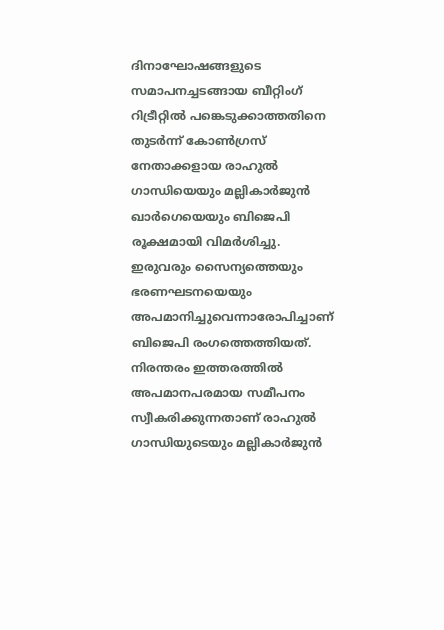ദിനാഘോഷങ്ങളുടെ സമാപനച്ചടങ്ങായ ബീറ്റിംഗ് റിട്രീറ്റിൽ പങ്കെടുക്കാത്തതിനെ തുടർന്ന് കോൺഗ്രസ് നേതാക്കളായ രാഹുൽ ഗാന്ധിയെയും മല്ലികാർജുൻ ഖാർഗെയെയും ബിജെപി രൂക്ഷമായി വിമർശിച്ചു. ഇരുവരും സൈന്യത്തെയും ഭരണഘടനയെയും അപമാനിച്ചുവെന്നാരോപിച്ചാണ് ബിജെപി രംഗത്തെത്തിയത്.
നിരന്തരം ഇത്തരത്തിൽ അപമാനപരമായ സമീപനം സ്വീകരിക്കുന്നതാണ് രാഹുൽ ഗാന്ധിയുടെയും മല്ലികാർജുൻ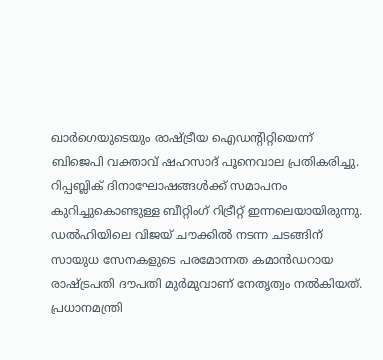ഖാർഗെയുടെയും രാഷ്ട്രീയ ഐഡന്റിറ്റിയെന്ന് ബിജെപി വക്താവ് ഷഹസാദ് പൂനെവാല പ്രതികരിച്ചു. റിപ്പബ്ലിക് ദിനാഘോഷങ്ങൾക്ക് സമാപനം കുറിച്ചുകൊണ്ടുള്ള ബീറ്റിംഗ് റിട്രീറ്റ് ഇന്നലെയായിരുന്നു.
ഡൽഹിയിലെ വിജയ് ചൗക്കിൽ നടന്ന ചടങ്ങിന് സായുധ സേനകളുടെ പരമോന്നത കമാൻഡറായ രാഷ്ട്രപതി ദൗപതി മുർമുവാണ് നേതൃത്വം നൽകിയത്. പ്രധാനമന്ത്രി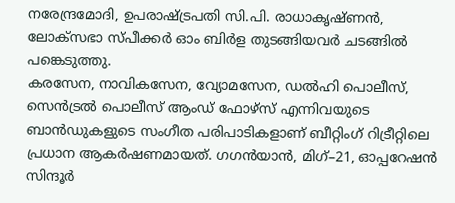നരേന്ദ്രമോദി, ഉപരാഷ്ട്രപതി സി.പി. രാധാകൃഷ്ണൻ, ലോക്സഭാ സ്പീക്കർ ഓം ബിർള തുടങ്ങിയവർ ചടങ്ങിൽ പങ്കെടുത്തു.
കരസേന, നാവികസേന, വ്യോമസേന, ഡൽഹി പൊലീസ്, സെൻട്രൽ പൊലീസ് ആംഡ് ഫോഴ്സ് എന്നിവയുടെ ബാൻഡുകളുടെ സംഗീത പരിപാടികളാണ് ബീറ്റിംഗ് റിട്രീറ്റിലെ പ്രധാന ആകർഷണമായത്. ഗഗൻയാൻ, മിഗ്–21, ഓപ്പറേഷൻ സിന്ദൂർ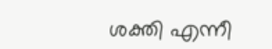ശക്തി എന്നീ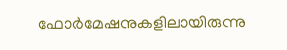ഫോർമേഷനുകളിലായിരുന്നു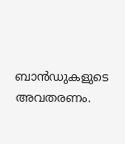ബാൻഡുകളുടെ അവതരണം.